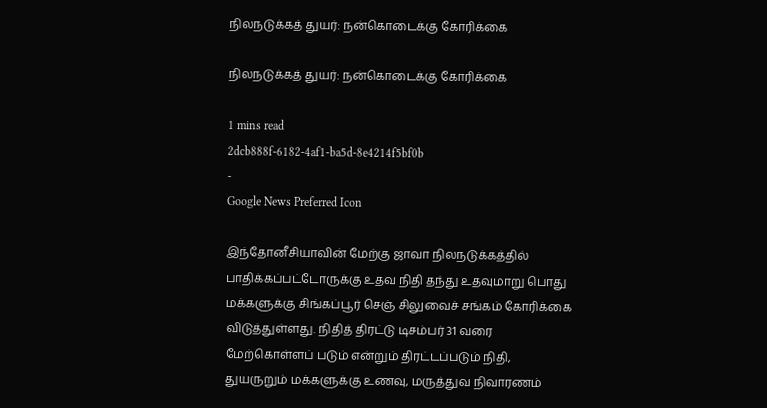நிலநடுக்கத் துயர்: நன்கொடைக்கு கோரிக்கை

நிலநடுக்கத் துயர்: நன்கொடைக்கு கோரிக்கை

1 mins read
2dcb888f-6182-4af1-ba5d-8e4214f5bf0b
-
Google News Preferred Icon

இந்தோனீசியாவின் மேற்கு ஜாவா நிலநடுக்கத்தில் பாதிக்கப்பட்டோருக்கு உதவ நிதி தந்து உதவுமாறு பொது மக்களுக்கு சிங்கப்பூர் செஞ் சிலுவைச் சங்கம் கோரிக்கை விடுத்துள்ளது. நிதித் திரட்டு டிசம்பர் 31 வரை மேற்கொள்ளப் படும் என்றும் திரட்டப்படும் நிதி, துயருறும் மக்களுக்கு உணவு, மருத்துவ நிவாரணம்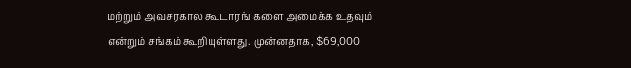மற்றும் அவசரகால கூடாரங் களை அமைக்க உதவும் என்றும் சங்கம் கூறியுள்ளது. முன்னதாக, $69,000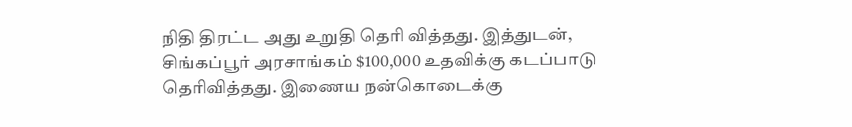நிதி திரட்ட அது உறுதி தெரி வித்தது. இத்துடன், சிங்கப்பூர் அரசாங்கம் $100,000 உதவிக்கு கடப்பாடு தெரிவித்தது. இணைய நன்கொடைக்கு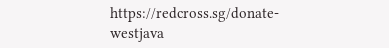https://redcross.sg/donate-westjava